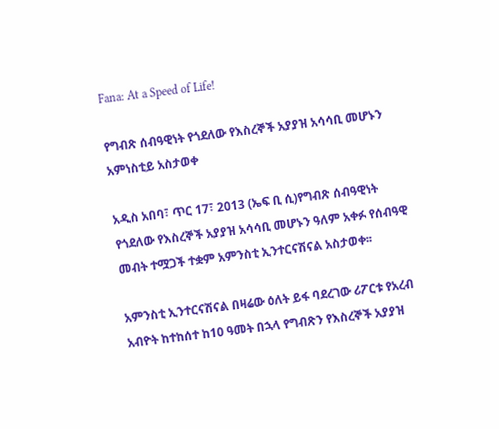Fana: At a Speed of Life!

የግብጽ ሰብዓዊነት የጎደለው የእስረኞች አያያዝ አሳሳቢ መሆኑን አምነስቲይ አስታወቀ

አዲስ አበባ፣ ጥር 17፣ 2013 (ኤፍ ቢ ሲ)የግብጽ ሰብዓዊነት የጎደለው የእስረኞች አያያዝ አሳሳቢ መሆኑን ዓለም አቀፉ የሰብዓዊ መብት ተሟጋች ተቋም አምንስቲ ኢንተርናሽናል አስታወቀ፡፡

አምንስቲ ኢንተርናሽናል በዛሬው ዕለት ይፋ ባደረገው ሪፖርቱ የአረብ አብዮት ከተከሰተ ከ10 ዓመት በኋላ የግብጽን የእስረኞች አያያዝ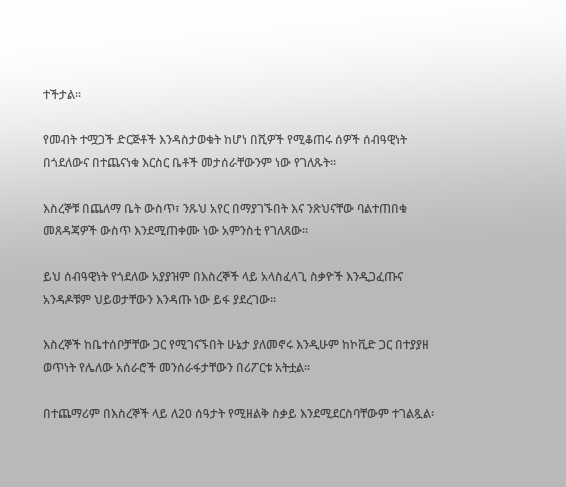ተችታል፡፡

የመብት ተሟጋች ድርጅቶች እንዳስታወቁት ከሆነ በሺዎች የሚቆጠሩ ሰዎች ሰብዓዊነት በጎደለውና በተጨናነቁ እርስር ቤቶች መታሰራቸውንም ነው የገለጹት፡፡

እስረኞቹ በጨለማ ቤት ውስጥ፣ ንጹህ አየር በማያገኙበት እና ንጽህናቸው ባልተጠበቁ መጸዳጃዎች ውስጥ እንደሚጠቀሙ ነው አምንስቲ የገለጸው፡፡

ይህ ሰብዓዊነት የጎደለው አያያዝም በእስረኞች ላይ አላስፈላጊ ስቃዮች እንዲጋፈጡና አንዳዶቹም ህይወታቸውን እንዳጡ ነው ይፋ ያደረገው፡፡

እስረኞች ከቤተሰቦቻቸው ጋር የሚገናኙበት ሁኔታ ያለመኖሩ እንዲሁም ከኮቪድ ጋር በተያያዘ ወጥነት የሌለው አሰራሮች መንሰራፋታቸውን በሪፖርቱ አትቷል፡፡

በተጨማሪም በእስረኞች ላይ ለ20 ሰዓታት የሚዘልቅ ስቃይ እንደሚደርስባቸውም ተገልጿል፡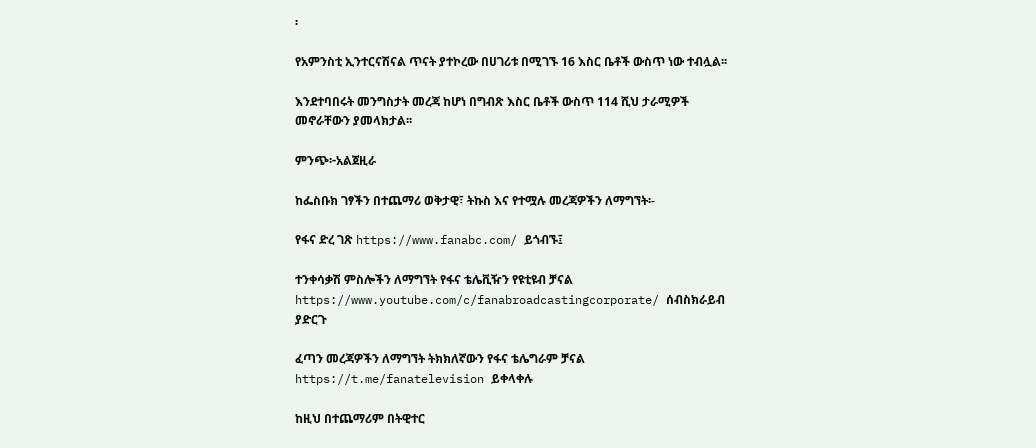፡

የአምንስቲ ኢንተርናሽናል ጥናት ያተኮረው በሀገሪቱ በሚገኙ 16 እስር ቤቶች ውስጥ ነው ተብሏል፡፡

እንደተባበሩት መንግስታት መረጃ ከሆነ በግብጽ እስር ቤቶች ውስጥ 114 ሺህ ታራሚዎች መኖራቸውን ያመላክታል፡፡

ምንጭ፦አልጀዚራ

ከፌስቡክ ገፃችን በተጨማሪ ወቅታዊ፣ ትኩስ እና የተሟሉ መረጃዎችን ለማግኘት፡-

የፋና ድረ ገጽ https://www.fanabc.com/ ይጎብኙ፤

ተንቀሳቃሽ ምስሎችን ለማግኘት የፋና ቴሌቪዥን የዩቲዩብ ቻናል https://www.youtube.com/c/fanabroadcastingcorporate/ ሰብስክራይብ ያድርጉ

ፈጣን መረጃዎችን ለማግኘት ትክክለኛውን የፋና ቴሌግራም ቻናል https://t.me/fanatelevision ይቀላቀሉ

ከዚህ በተጨማሪም በትዊተር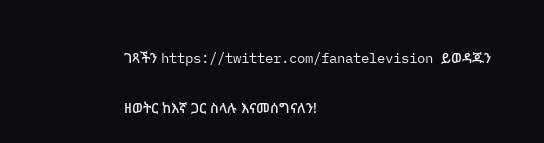ገጻችን https://twitter.com/fanatelevision ይወዳጁን

ዘወትር ከእኛ ጋር ስላሉ እናመሰግናለን!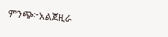ምንጭ፦አልጀዚራ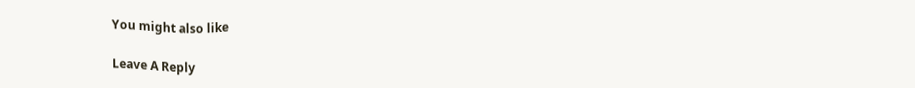You might also like

Leave A Reply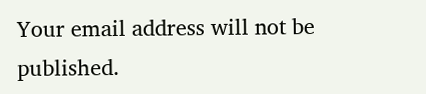Your email address will not be published.